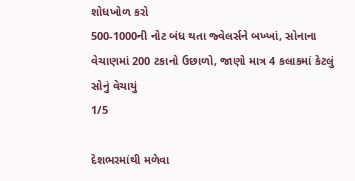શોધખોળ કરો
500-1000ની નોટ બંધ થતા જ્વેલર્સને બખ્ખાં, સોનાના વેચાણમાં 200 ટકાનો ઉછાળો, જાણો માત્ર 4 કલાકમાં કેટલું સોનું વેચાયું
1/5

દેશભરમાંથી મળેવા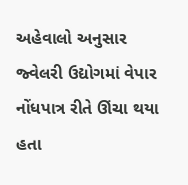અહેવાલો અનુસાર જ્વેલરી ઉદ્યોગમાં વેપાર નોંધપાત્ર રીતે ઊંચા થયા હતા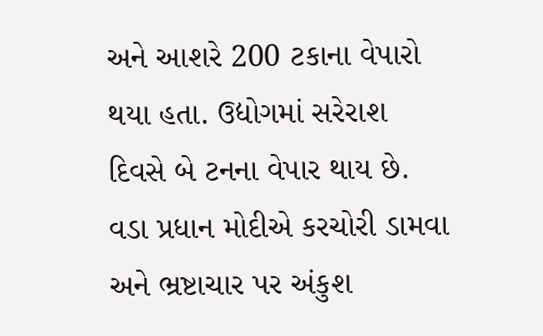અને આશરે 200 ટકાના વેપારો થયા હતા. ઉદ્યોગમાં સરેરાશ દિવસે બે ટનના વેપાર થાય છે. વડા પ્રધાન મોદીએ કરચોરી ડામવા અને ભ્રષ્ટાચાર પર અંકુશ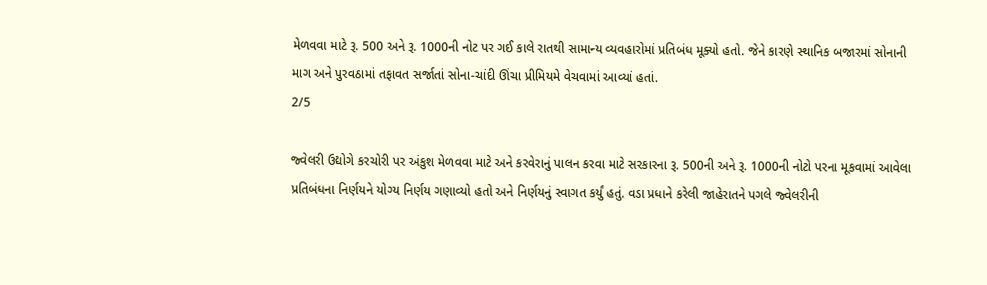મેળવવા માટે રૂ. 500 અને રૂ. 1000ની નોટ પર ગઈ કાલે રાતથી સામાન્ય વ્યવહારોમાં પ્રતિબંધ મૂક્યો હતો. જેને કારણે સ્થાનિક બજારમાં સોનાની માગ અને પુરવઠામાં તફાવત સર્જાતાં સોના-ચાંદી ઊંચા પ્રીમિયમે વેચવામાં આવ્યાં હતાં.
2/5

જ્વેલરી ઉદ્યોગે કરચોરી પર અંકુશ મેળવવા માટે અને કરવેરાનું પાલન કરવા માટે સરકારના રૂ. 500ની અને રૂ. 1000ની નોટો પરના મૂકવામાં આવેલા પ્રતિબંધના નિર્ણયને યોગ્ય નિર્ણય ગણાવ્યો હતો અને નિર્ણયનું સ્વાગત કર્યું હતું. વડા પ્રધાને કરેલી જાહેરાતને પગલે જ્વેલરીની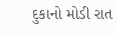દુકાનો મોડી રાત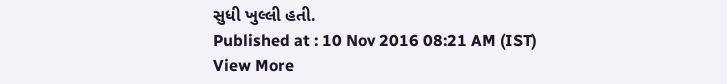સુધી ખુલ્લી હતી.
Published at : 10 Nov 2016 08:21 AM (IST)
View More